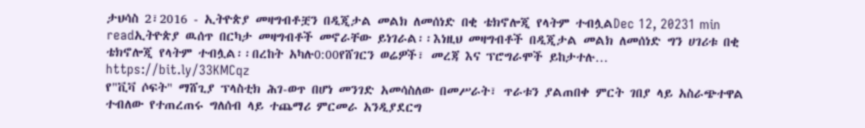ታህሳስ 2፣2016 - ኢትዮጵያ መዛግብቶቿን በዲጂታል መልክ ለመሰነድ በቂ ቴክኖሎጂ የላትም ተብሏልDec 12, 20231 min readኢትዮጵያ ዉሰጥ በርካታ መዛግብቶች መኖራቸው ይነገራል፡፡እነዚህ መዛግብቶች በዲጂታል መልክ ለመሰነድ ግን ሀገሪቱ በቂ ቴክኖሎጂ የላትም ተብሏል፡፡በረከት አካሉ0:00የሸገርን ወሬዎች፣ መረጃ እና ፕሮግራሞች ይከታተሉ… https://bit.ly/33KMCqz
የ"ቪቫ ሶፍት" ማሸጊያ ፕላስቲክ ሕገ-ወጥ በሆነ መንገድ አመሳስለው በመሥራት፣ ጥራቱን ያልጠበቀ ምርት ገበያ ላይ አስራጭተዋል ተብለው የተጠረጠሩ ግለሰብ ላይ ተጨማሪ ምርመራ አንዲያደርግ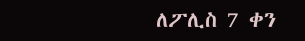ለፖሊስ 7 ቀን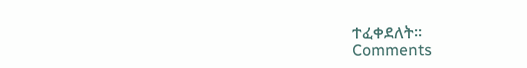ተፈቀደለት፡፡
Comments